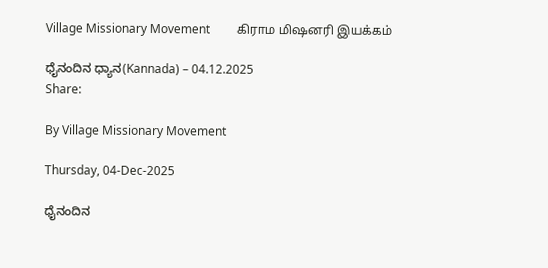Village Missionary Movement         கிராம மிஷனரி இயக்கம்

ಧೈನಂದಿನ ಧ್ಯಾನ(Kannada) – 04.12.2025
Share:

By Village Missionary Movement

Thursday, 04-Dec-2025

ಧೈನಂದಿನ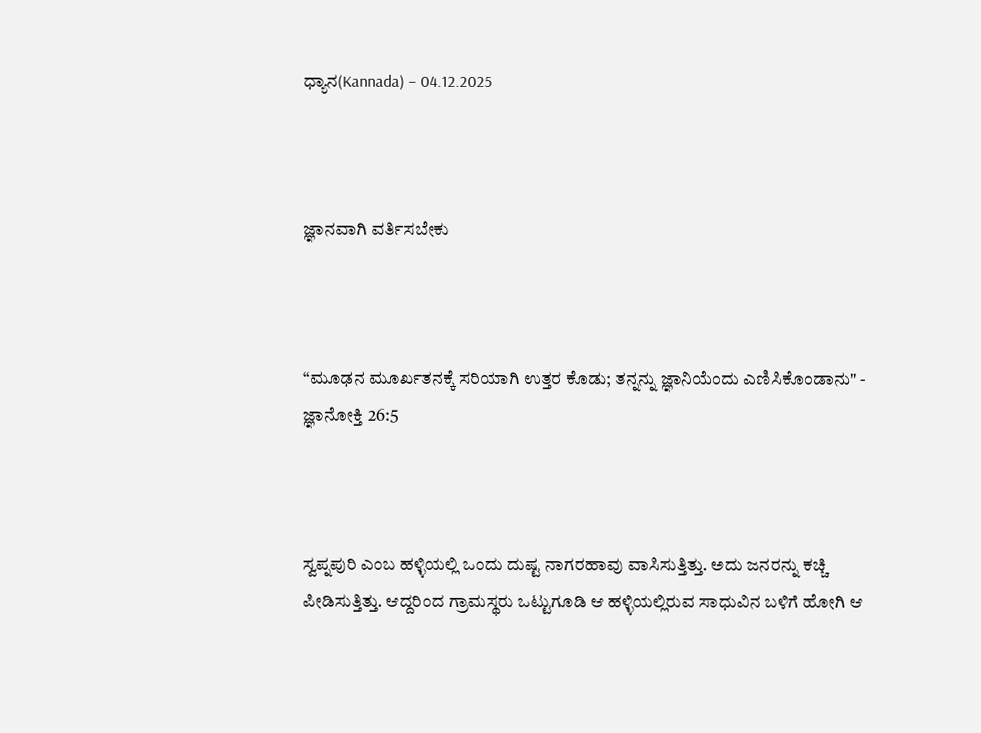ಧ್ಯಾನ(Kannada) – 04.12.2025



ಜ್ಞಾನವಾಗಿ ವರ್ತಿಸಬೇಕು



“ಮೂಢನ ಮೂರ್ಖತನಕ್ಕೆ ಸರಿಯಾಗಿ ಉತ್ತರ ಕೊಡು; ತನ್ನನ್ನು ಜ್ಞಾನಿಯೆಂದು ಎಣಿಸಿಕೊಂಡಾನು" - ಜ್ಞಾನೋಕ್ತಿ 26:5



ಸ್ವಪ್ನಪುರಿ ಎಂಬ ಹಳ್ಳಿಯಲ್ಲಿ ಒಂದು ದುಷ್ಟ ನಾಗರಹಾವು ವಾಸಿಸುತ್ತಿತ್ತು. ಅದು ಜನರನ್ನು ಕಚ್ಚಿ ಪೀಡಿಸುತ್ತಿತ್ತು. ಆದ್ದರಿಂದ ಗ್ರಾಮಸ್ಥರು ಒಟ್ಟುಗೂಡಿ ಆ ಹಳ್ಳಿಯಲ್ಲಿರುವ ಸಾಧುವಿನ ಬಳಿಗೆ ಹೋಗಿ ಆ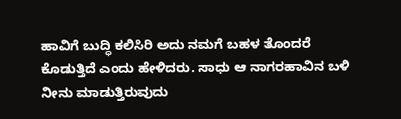ಹಾವಿಗೆ ಬುದ್ಧಿ ಕಲಿಸಿರಿ ಅದು ನಮಗೆ ಬಹಳ ತೊಂದರೆ ಕೊಡುತ್ತಿದೆ ಎಂದು ಹೇಳಿದರು. ಸಾಧು ಆ ನಾಗರಹಾವಿನ ಬಳಿ ನೀನು ಮಾಡುತ್ತಿರುವುದು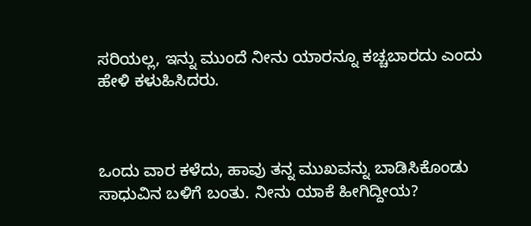ಸರಿಯಲ್ಲ, ಇನ್ನು ಮುಂದೆ ನೀನು ಯಾರನ್ನೂ ಕಚ್ಚಬಾರದು ಎಂದು ಹೇಳಿ ಕಳುಹಿಸಿದರು.



ಒಂದು ವಾರ ಕಳೆದು, ಹಾವು ತನ್ನ ಮುಖವನ್ನು ಬಾಡಿಸಿಕೊಂಡು ಸಾಧುವಿನ ಬಳಿಗೆ ಬಂತು. ನೀನು ಯಾಕೆ ಹೀಗಿದ್ದೀಯ?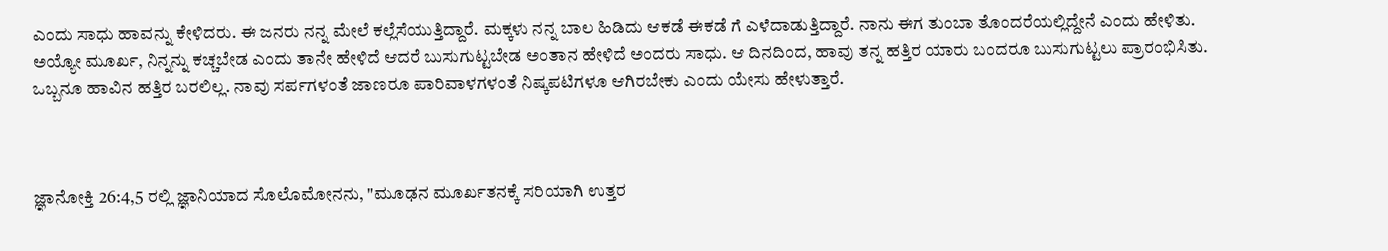ಎಂದು ಸಾಧು ಹಾವನ್ನು ಕೇಳಿದರು. ಈ ಜನರು ನನ್ನ ಮೇಲೆ ಕಲ್ಲೆಸೆಯುತ್ತಿದ್ದಾರೆ. ಮಕ್ಕಳು ನನ್ನ ಬಾಲ ಹಿಡಿದು ಆಕಡೆ ಈಕಡೆ ಗೆ ಎಳೆದಾಡುತ್ತಿದ್ದಾರೆ. ನಾನು ಈಗ ತುಂಬಾ ತೊಂದರೆಯಲ್ಲಿದ್ದೇನೆ ಎಂದು ಹೇಳಿತು. ಅಯ್ಯೋ ಮೂರ್ಖ, ನಿನ್ನನ್ನು ಕಚ್ಚಬೇಡ ಎಂದು ತಾನೇ ಹೇಳಿದೆ ಆದರೆ ಬುಸುಗುಟ್ಟಬೇಡ ಅಂತಾನ ಹೇಳಿದೆ ಅಂದರು ಸಾಧು. ಆ ದಿನದಿಂದ, ಹಾವು ತನ್ನ ಹತ್ತಿರ ಯಾರು ಬಂದರೂ ಬುಸುಗುಟ್ಟಲು ಪ್ರಾರಂಭಿಸಿತು. ಒಬ್ಬನೂ ಹಾವಿನ ಹತ್ತಿರ ಬರಲಿಲ್ಲ. ನಾವು ಸರ್ಪಗಳಂತೆ ಜಾಣರೂ ಪಾರಿವಾಳಗಳಂತೆ ನಿಷ್ಕಪಟಿಗಳೂ ಆಗಿರಬೇಕು ಎಂದು ಯೇಸು ಹೇಳುತ್ತಾರೆ.



ಜ್ಞಾನೋಕ್ತಿ 26:4,5 ರಲ್ಲಿ ಜ್ಞಾನಿಯಾದ ಸೊಲೊಮೋನನು, "ಮೂಢನ ಮೂರ್ಖತನಕ್ಕೆ ಸರಿಯಾಗಿ ಉತ್ತರ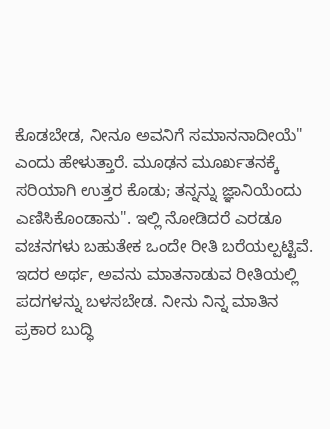ಕೊಡಬೇಡ, ನೀನೂ ಅವನಿಗೆ ಸಮಾನನಾದೀಯೆ" ಎಂದು ಹೇಳುತ್ತಾರೆ. ಮೂಢನ ಮೂರ್ಖತನಕ್ಕೆ ಸರಿಯಾಗಿ ಉತ್ತರ ಕೊಡು; ತನ್ನನ್ನು ಜ್ಞಾನಿಯೆಂದು ಎಣಿಸಿಕೊಂಡಾನು". ಇಲ್ಲಿ ನೋಡಿದರೆ ಎರಡೂ ವಚನಗಳು ಬಹುತೇಕ ಒಂದೇ ರೀತಿ ಬರೆಯಲ್ಪಟ್ಟಿವೆ. ಇದರ ಅರ್ಥ, ಅವನು ಮಾತನಾಡುವ ರೀತಿಯಲ್ಲಿ ಪದಗಳನ್ನು ಬಳಸಬೇಡ. ನೀನು ನಿನ್ನ ಮಾತಿನ ಪ್ರಕಾರ ಬುದ್ಧಿ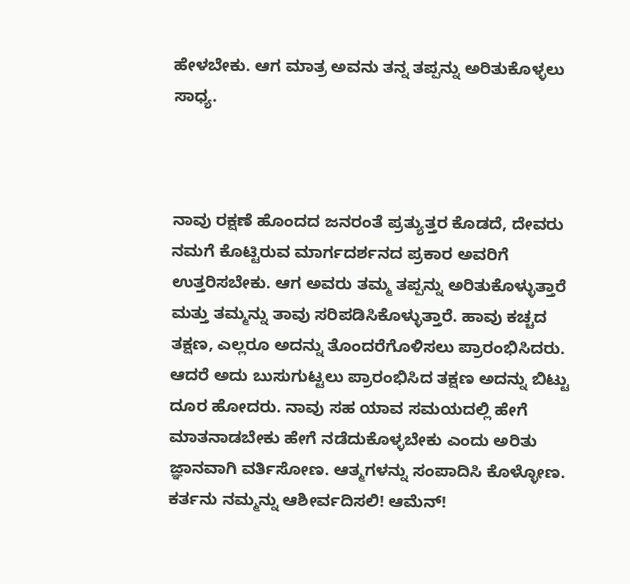ಹೇಳಬೇಕು. ಆಗ ಮಾತ್ರ ಅವನು ತನ್ನ ತಪ್ಪನ್ನು ಅರಿತುಕೊಳ್ಳಲು ಸಾಧ್ಯ.



ನಾವು ರಕ್ಷಣೆ ಹೊಂದದ ಜನರಂತೆ ಪ್ರತ್ಯುತ್ತರ ಕೊಡದೆ, ದೇವರು ನಮಗೆ ಕೊಟ್ಟಿರುವ ಮಾರ್ಗದರ್ಶನದ ಪ್ರಕಾರ ಅವರಿಗೆ ಉತ್ತರಿಸಬೇಕು. ಆಗ ಅವರು ತಮ್ಮ ತಪ್ಪನ್ನು ಅರಿತುಕೊಳ್ಳುತ್ತಾರೆ ಮತ್ತು ತಮ್ಮನ್ನು ತಾವು ಸರಿಪಡಿಸಿಕೊಳ್ಳುತ್ತಾರೆ. ಹಾವು ಕಚ್ಚದ ತಕ್ಷಣ, ಎಲ್ಲರೂ ಅದನ್ನು ತೊಂದರೆಗೊಳಿಸಲು ಪ್ರಾರಂಭಿಸಿದರು. ಆದರೆ ಅದು ಬುಸುಗುಟ್ಟಲು ಪ್ರಾರಂಭಿಸಿದ ತಕ್ಷಣ ಅದನ್ನು ಬಿಟ್ಟು ದೂರ ಹೋದರು. ನಾವು ಸಹ ಯಾವ ಸಮಯದಲ್ಲಿ ಹೇಗೆ ಮಾತನಾಡಬೇಕು ಹೇಗೆ ನಡೆದುಕೊಳ್ಳಬೇಕು ಎಂದು ಅರಿತು ಜ್ಞಾನವಾಗಿ ವರ್ತಿಸೋಣ. ಆತ್ಮಗಳನ್ನು ಸಂಪಾದಿಸಿ ಕೊಳ್ಳೋಣ. ಕರ್ತನು ನಮ್ಮನ್ನು ಆಶೀರ್ವದಿಸಲಿ! ಆಮೆನ್!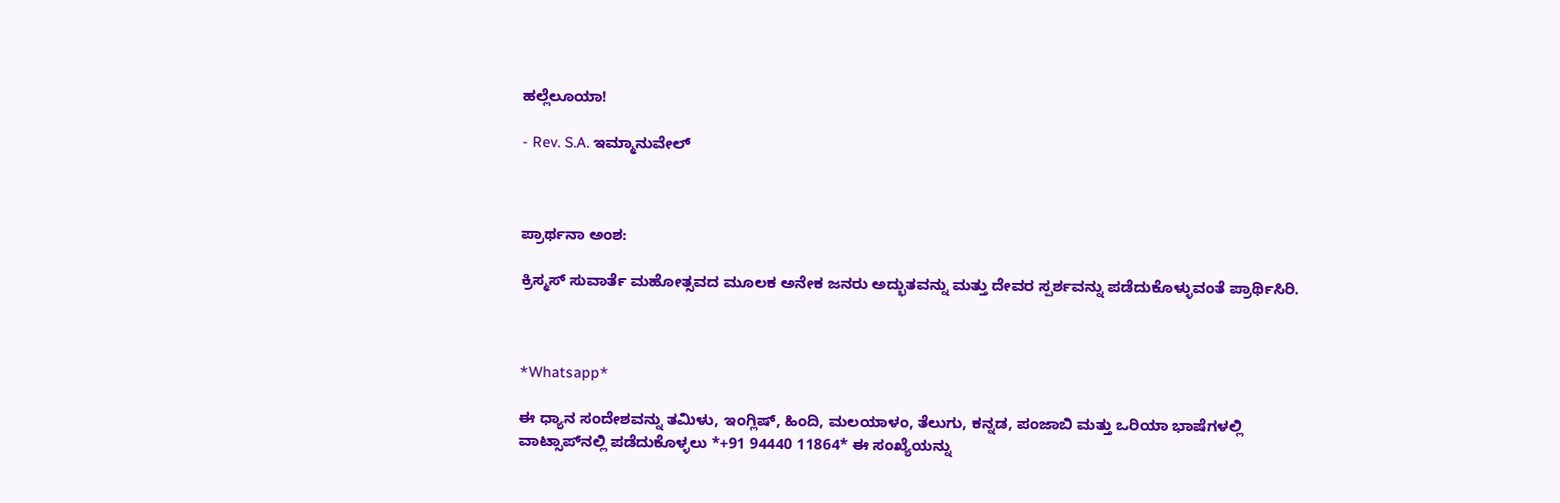ಹಲ್ಲೆಲೂಯಾ!

- Rev. S.A. ಇಮ್ಮಾನುವೇಲ್



ಪ್ರಾರ್ಥನಾ ಅಂಶ:

ಕ್ರಿಸ್ಮಸ್ ಸುವಾರ್ತೆ ಮಹೋತ್ಸವದ ಮೂಲಕ ಅನೇಕ ಜನರು ಅದ್ಭುತವನ್ನು ಮತ್ತು ದೇವರ ಸ್ಪರ್ಶವನ್ನು ಪಡೆದುಕೊಳ್ಳುವಂತೆ ಪ್ರಾರ್ಥಿಸಿರಿ.



*Whatsapp*

ಈ ಧ್ಯಾನ ಸಂದೇಶವನ್ನು ತಮಿಳು, ಇಂಗ್ಲಿಷ್, ಹಿಂದಿ, ಮಲಯಾಳಂ, ತೆಲುಗು, ಕನ್ನಡ, ಪಂಜಾಬಿ ಮತ್ತು ಒರಿಯಾ ಭಾಷೆಗಳಲ್ಲಿ ವಾಟ್ಸಾಪ್‌ನಲ್ಲಿ ಪಡೆದುಕೊಳ್ಳಲು *+91 94440 11864* ಈ ಸಂಖ್ಯೆಯನ್ನು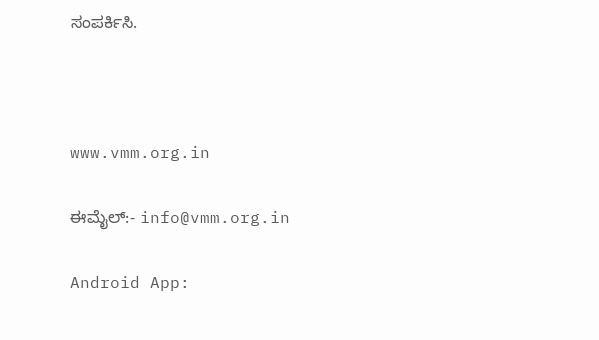ಸಂಪರ್ಕಿಸಿ.



www.vmm.org.in

ಈಮೈಲ್:- info@vmm.org.in

Android App: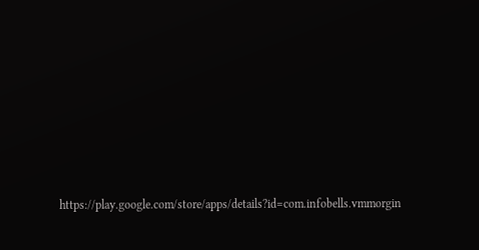https://play.google.com/store/apps/details?id=com.infobells.vmmorgin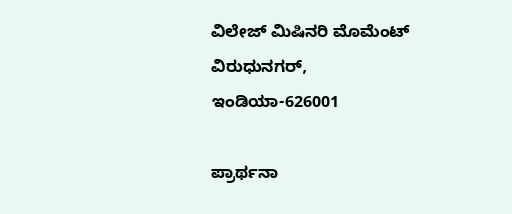ವಿಲೇಜ್ ಮಿಷಿನರಿ ಮೊಮೆಂಟ್ ವಿರುಧುನಗರ್, ಇಂಡಿಯಾ-626001

ಪ್ರಾರ್ಥನಾ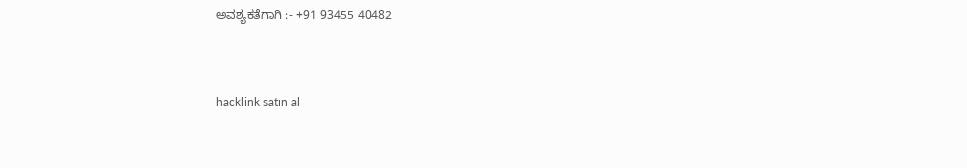ಅವಶ್ಯಕತೆಗಾಗಿ :- +91 93455 40482



hacklink satın al